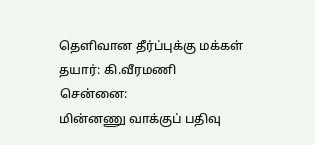தெளிவான தீர்ப்புக்கு மக்கள் தயார்: கி.வீரமணி
சென்னை:
மின்னணு வாக்குப் பதிவு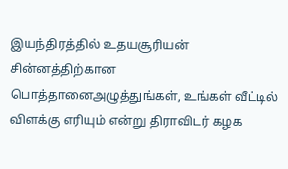இயந்திரத்தில் உதயசூரியன் சின்னத்திற்கான பொத்தானைஅழுத்துங்கள், உங்கள் வீட்டில் விளக்கு எரியும் என்று திராவிடர் கழக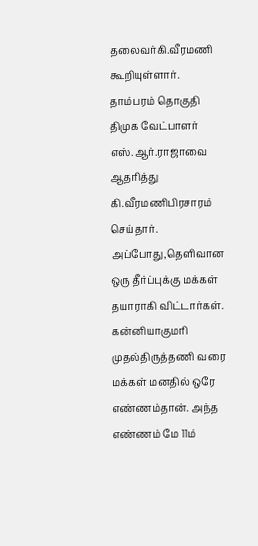தலைவர்கி.வீரமணி கூறியுள்ளார்.
தாம்பரம் தொகுதி திமுக வேட்பாளர் எஸ்.ஆர்.ராஜாவை ஆதரித்து கி.வீரமணிபிரசாரம் செய்தார். அப்போது,தெளிவான ஒரு தீர்ப்புக்கு மக்கள் தயாராகி விட்டார்கள். கன்னியாகுமரி முதல்திருத்தணி வரை மக்கள் மனதில் ஒரே எண்ணம்தான். அந்த எண்ணம் மே 11ம்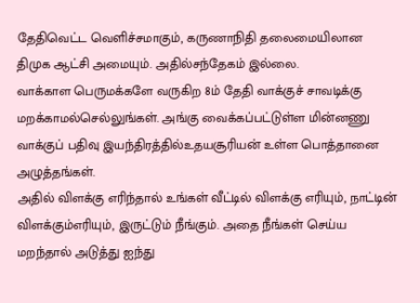தேதிவெட்ட வெளிச்சமாகும், கருணாநிதி தலைமையிலான திமுக ஆட்சி அமையும். அதில்சந்தேகம் இல்லை.
வாக்காள பெருமக்களே வருகிற 8ம் தேதி வாக்குச் சாவடிக்கு மறக்காமல்செல்லுங்கள். அங்கு வைக்கப்பட்டுள்ள மின்னணு வாக்குப் பதிவு இயந்திரத்தில்உதயசூரியன் உள்ள பொத்தானை அழுத்தங்கள்.
அதில் விளக்கு எரிந்தால் உங்கள் வீட்டில் விளக்கு எரியும், நாட்டின் விளக்கும்எரியும், இருட்டும் நீங்கும். அதை நீங்கள் செய்ய மறந்தால் அடுத்து ஐந்து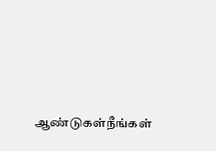ஆண்டுகள்நீங்கள்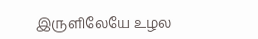இருளிலேயே உழல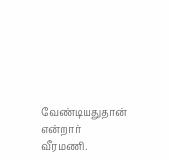வேண்டியதுதான் என்றார் வீரமணி.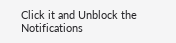Click it and Unblock the Notifications